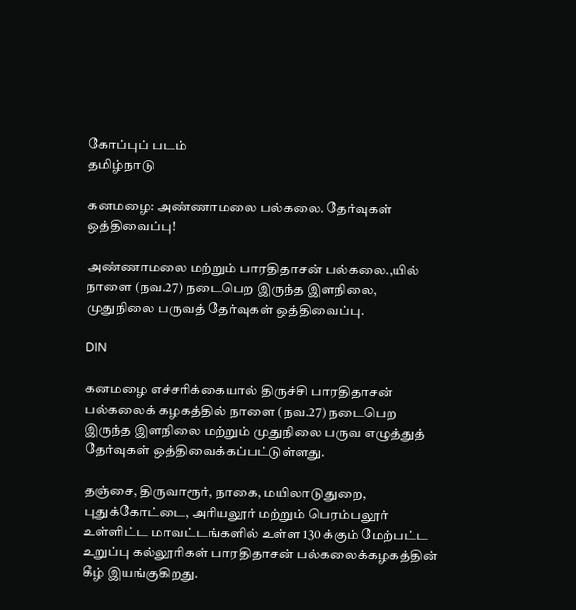கோப்புப் படம்
தமிழ்நாடு

கனமழை: அண்ணாமலை பல்கலை. தேர்வுகள் ஒத்திவைப்பு!

அண்ணாமலை மற்றும் பாரதிதாசன் பல்கலை.,யில் நாளை (நவ.27) நடைபெற இருந்த இளநிலை, முதுநிலை பருவத் தேர்வுகள் ஒத்திவைப்பு.

DIN

கனமழை எச்சரிக்கையால் திருச்சி பாரதிதாசன் பல்கலைக் கழகத்தில் நாளை (நவ.27) நடைபெற இருந்த இளநிலை மற்றும் முதுநிலை பருவ எழுத்துத் தேர்வுகள் ஒத்திவைக்கப்பட்டுள்ளது.

தஞ்சை, திருவாரூர், நாகை, மயிலாடுதுறை, புதுக்கோட்டை, அரியலூர் மற்றும் பெரம்பலூர் உள்ளிட்ட மாவட்டங்களில் உள்ள 130 க்கும் மேற்பட்ட உறுப்பு கல்லூரிகள் பாரதிதாசன் பல்கலைக்கழகத்தின் கீழ் இயங்குகிறது.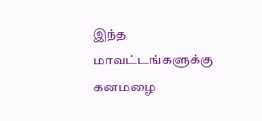இந்த மாவட்டங்களுக்கு கனமழை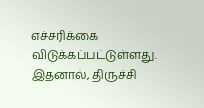எச்சரிக்கை விடுக்கப்பட்டுள்ளது. இதனால், திருச்சி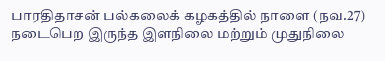பாரதிதாசன் பல்கலைக் கழகத்தில் நாளை (நவ.27) நடைபெற இருந்த இளநிலை மற்றும் முதுநிலை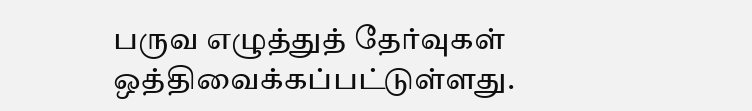பருவ எழுத்துத் தேர்வுகள் ஒத்திவைக்கப்பட்டுள்ளது.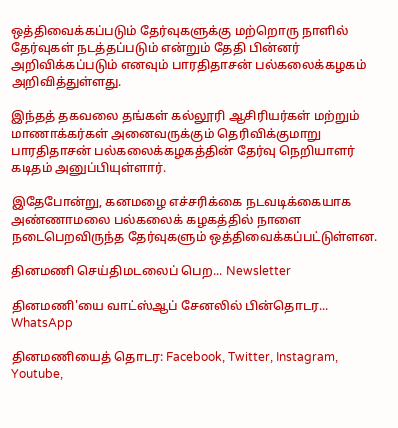ஒத்திவைக்கப்படும் தேர்வுகளுக்கு மற்றொரு நாளில் தேர்வுகள் நடத்தப்படும் என்றும் தேதி பின்னர் அறிவிக்கப்படும் எனவும் பாரதிதாசன் பல்கலைக்கழகம் அறிவித்துள்ளது.

இந்தத் தகவலை தங்கள் கல்லூரி ஆசிரியர்கள் மற்றும் மாணாக்கர்கள் அனைவருக்கும் தெரிவிக்குமாறு பாரதிதாசன் பல்கலைக்கழகத்தின் தேர்வு நெறியாளர் கடிதம் அனுப்பியுள்ளார்.

இதேபோன்று, கனமழை எச்சரிக்கை நடவடிக்கையாக அண்ணாமலை பல்கலைக் கழகத்தில் நாளை நடைபெறவிருந்த தேர்வுகளும் ஒத்திவைக்கப்பட்டுள்ளன.

தினமணி செய்திமடலைப் பெற... Newsletter

தினமணி'யை வாட்ஸ்ஆப் சேனலில் பின்தொடர... WhatsApp

தினமணியைத் தொடர: Facebook, Twitter, Instagram, Youtube,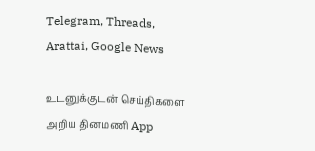Telegram, Threads, Arattai, Google News

உடனுக்குடன் செய்திகளை அறிய தினமணி App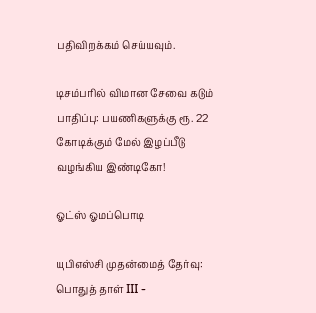பதிவிறக்கம் செய்யவும்.

டிசம்பரில் விமான சேவை கடும் பாதிப்பு: பயணிகளுக்கு ரூ. 22 கோடிக்கும் மேல் இழப்பீடு வழங்கிய இண்டிகோ!

ஓட்ஸ் ஓமப்பொடி

யுபிஎஸ்சி முதன்மைத் தேர்வு: பொதுத் தாள் III -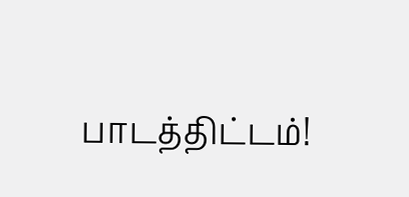பாடத்திட்டம்!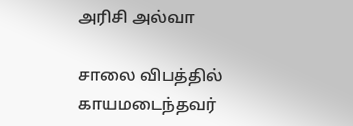அரிசி அல்வா

சாலை விபத்தில் காயமடைந்தவர்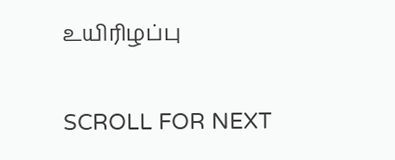உயிரிழப்பு

SCROLL FOR NEXT